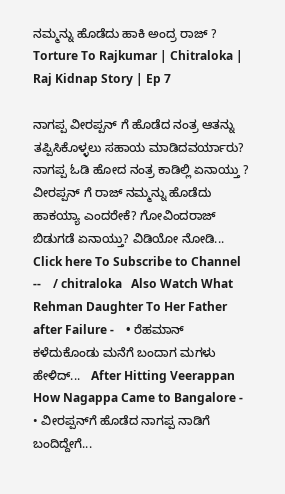ನಮ್ಮನ್ನು ಹೊಡೆದು ಹಾಕಿ ಅಂದ್ರ ರಾಜ್ ? Torture To Rajkumar | Chitraloka | Raj Kidnap Story | Ep 7

ನಾಗಪ್ಪ ವೀರಪ್ಪನ್ ಗೆ ಹೊಡೆದ ನಂತ್ರ ಆತನ್ನು ತಪ್ಪಿಸಿಕೊಳ್ಳಲು ಸಹಾಯ ಮಾಡಿದವರ್ಯಾರು? ನಾಗಪ್ಪ ಓಡಿ ಹೋದ ನಂತ್ರ ಕಾಡಿಲ್ಲಿ ಏನಾಯ್ತು ? ವೀರಪ್ಪನ್ ಗೆ ರಾಜ್ ನಮ್ಮನ್ನು ಹೊಡೆದು ಹಾಕಯ್ಯಾ ಎಂದರೇಕೆ? ಗೋವಿಂದರಾಜ್ ಬಿಡುಗಡೆ ಏನಾಯ್ತು? ವಿಡಿಯೋ ನೋಡಿ... Click here To Subscribe to Channel --    / chitraloka   Also Watch What Rehman Daughter To Her Father after Failure -    • ರೆಹಮಾನ್ ಕಳೆದುಕೊಂಡು ಮನೆಗೆ ಬಂದಾಗ ಮಗಳು ಹೇಳಿದ್...   After Hitting Veerappan How Nagappa Came to Bangalore -    • ವೀರಪ್ಪನ್‌ಗೆ ಹೊಡೆದ ನಾಗಪ್ಪ ನಾಡಿಗೆ ಬಂದಿದ್ದೇಗೆ...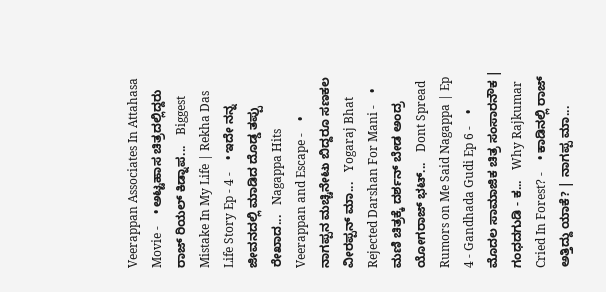Veerappan Associates In Attahasa Movie -    • ಅಟ್ಟಹಾಸ ಚಿತ್ರದಲ್ಲಿದ್ದರು ರಾಜ್ ರಿಯಲ್ ಕಿಡ್ನಾಪ...   Biggest Mistake In My Life | Rekha Das Life Story Ep - 4 -    • ಇದೇ ನನ್ನ ಜೀವನದಲ್ಲಿ ಮಾಡಿದ ದೊಡ್ಡ ತಪ್ಪು ರೇಖಾದ...   Nagappa Hits Veerappan and Escape -    • ನಾಗಪ್ಪನ ಮಚ್ಚಿನೇಟು ಬಿದ್ದರೂ ಸಣಕಲ ವೀರಪ್ಪನ್ ಮಾ...   Yogaraj Bhat Rejected Darshan For Mani -    • ಮಣಿ ಚಿತ್ರಕ್ಕೆ ದರ್ಶನ್ ಬೇಡ ಅಂದ್ರ ಯೋಗರಾಜ್ ಭಟ್...   Dont Spread Rumors on Me Said Nagappa | Ep 4 - Gandhada Gudi Ep 6 -    • ಮೊದಲ ಸಾಮಾಜಿಕ ಚಿತ್ರ ಸಂಸಾರನೌಕ | ಗಂಧದಗುಡಿ - ಕ...   Why Rajkumar Cried In Forest? -    • ಕಾಡಿನಲ್ಲಿ ರಾಜ್ ಅತ್ತಿದ್ದು ಯಾಕೆ? | ನಾಗಪ್ಪ ಮಾ...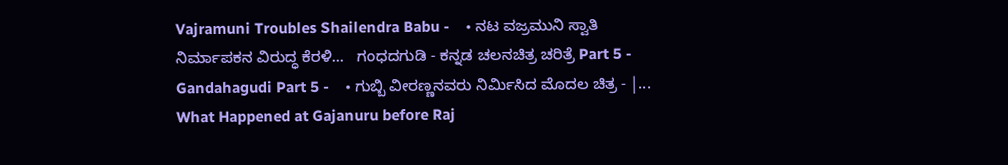Vajramuni Troubles Shailendra Babu -    • ನಟ ವಜ್ರಮುನಿ ಸ್ವಾತಿ ನಿರ್ಮಾಪಕನ ವಿರುದ್ಧ ಕೆರಳಿ...   ಗಂಧದಗುಡಿ - ಕನ್ನಡ ಚಲನಚಿತ್ರ ಚರಿತ್ರೆ Part 5 - Gandahagudi Part 5 -    • ಗುಬ್ಬಿ ವೀರಣ್ಣನವರು ನಿರ್ಮಿಸಿದ ಮೊದಲ ಚಿತ್ರ - |...   What Happened at Gajanuru before Raj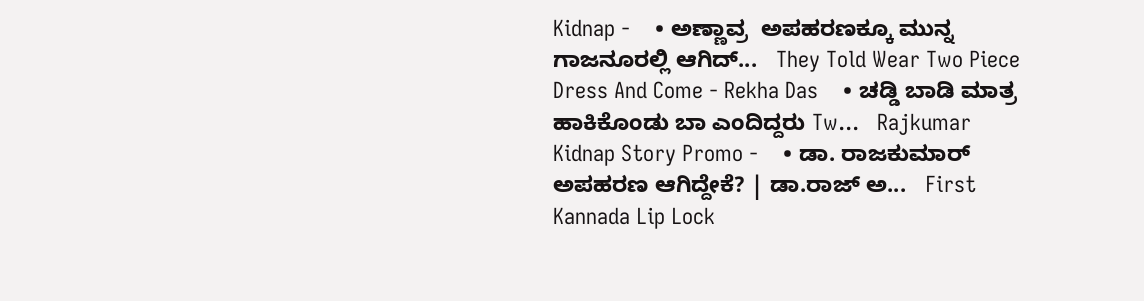Kidnap -    • ಅಣ್ಣಾವ್ರ  ಅಪಹರಣಕ್ಕೂ ಮುನ್ನ ಗಾಜನೂರಲ್ಲಿ ಆಗಿದ್...   They Told Wear Two Piece Dress And Come - Rekha Das    • ಚಡ್ಡಿ ಬಾಡಿ ಮಾತ್ರ ಹಾಕಿಕೊಂಡು ಬಾ ಎಂದಿದ್ದರು Tw...   Rajkumar Kidnap Story Promo -    • ಡಾ. ರಾಜಕುಮಾರ್ ಅಪಹರಣ ಆಗಿದ್ದೇಕೆ? | ಡಾ.ರಾಜ್ ಅ...   First Kannada Lip Lock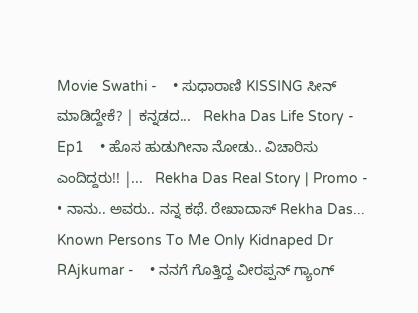Movie Swathi -    • ಸುಧಾರಾಣಿ KISSING ಸೀನ್ ಮಾಡಿದ್ದೇಕೆ? | ಕನ್ನಡದ...   Rekha Das Life Story - Ep1    • ಹೊಸ ಹುಡುಗೀನಾ ನೋಡು.. ವಿಚಾರಿಸು ಎಂದಿದ್ದರು!! |...   Rekha Das Real Story | Promo -    • ನಾನು.. ಅವರು.. ನನ್ನ ಕಥೆ. ರೇಖಾದಾಸ್ Rekha Das...   Known Persons To Me Only Kidnaped Dr RAjkumar -    • ನನಗೆ ಗೊತ್ತಿದ್ದ ವೀರಪ್ಪನ್ ಗ್ಯಾಂಗ್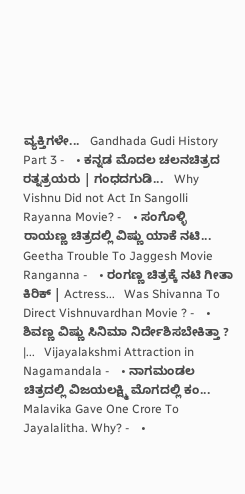ವ್ಯಕ್ತಿಗಳೇ...   Gandhada Gudi History Part 3 -    • ಕನ್ನಡ ಮೊದಲ ಚಲನಚಿತ್ರದ ರತ್ನತ್ರಯರು | ಗಂಧದಗುಡಿ...   Why Vishnu Did not Act In Sangolli Rayanna Movie? -    • ಸಂಗೊಳ್ಳಿ ರಾಯಣ್ಣ ಚಿತ್ರದಲ್ಲಿ ವಿಷ್ಣು ಯಾಕೆ ನಟಿ...   Geetha Trouble To Jaggesh Movie Ranganna -    • ರಂಗಣ್ಣ ಚಿತ್ರಕ್ಕೆ ನಟಿ ಗೀತಾ ಕಿರಿಕ್ | Actress...   Was Shivanna To Direct Vishnuvardhan Movie ? -    • ಶಿವಣ್ಣ ವಿಷ್ಣು ಸಿನಿಮಾ ನಿರ್ದೇಶಿಸಬೇಕಿತ್ತಾ ? |...   Vijayalakshmi Attraction in Nagamandala -    • ನಾಗಮಂಡಲ ಚಿತ್ರದಲ್ಲಿ ವಿಜಯಲಕ್ಷ್ಮಿ ಮೊಗದಲ್ಲಿ ಕಂ...   Malavika Gave One Crore To Jayalalitha. Why? -    •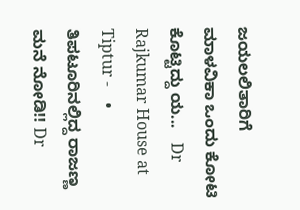ಜಯಲಲಿತಾರಿಗೆ ಮಾಳವಿಕಾ ಒಂದು ಕೋಟಿ ಕೊಟ್ಟಿದ್ದು ಯ...   Dr Rajkumar House at Tiptur -    • ತಿಪಟೂರಿನಲ್ಲಿದ್ದ ರಾಜಣ್ಣ ಮನೆ ನೋಡಿ!! Dr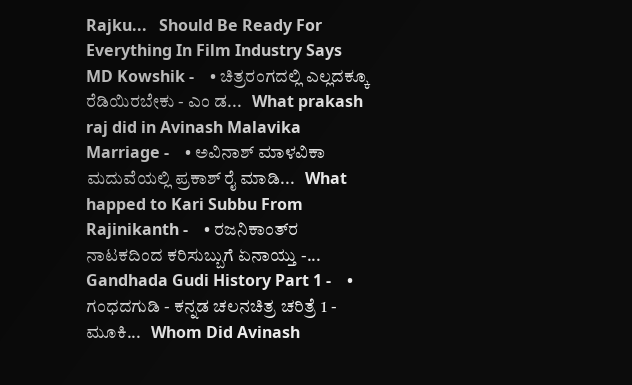Rajku...   Should Be Ready For Everything In Film Industry Says MD Kowshik -    • ಚಿತ್ರರಂಗದಲ್ಲಿ ಎಲ್ಲದಕ್ಕೂ ರೆಡಿಯಿರಬೇಕು - ಎಂ ಡ...   What prakash raj did in Avinash Malavika Marriage -    • ಅವಿನಾಶ್ ಮಾಳವಿಕಾ ಮದುವೆಯಲ್ಲಿ ಪ್ರಕಾಶ್ ರೈ ಮಾಡಿ...   What happed to Kari Subbu From Rajinikanth -    • ರಜನಿಕಾಂತ್‌ರ ನಾಟಕದಿಂದ ಕರಿಸುಬ್ಬುಗೆ ಏನಾಯ್ತು -...   Gandhada Gudi History Part 1 -    • ಗಂಧದಗುಡಿ - ಕನ್ನಡ ಚಲನಚಿತ್ರ ಚರಿತ್ರೆ 1 - ಮೂಕಿ...   Whom Did Avinash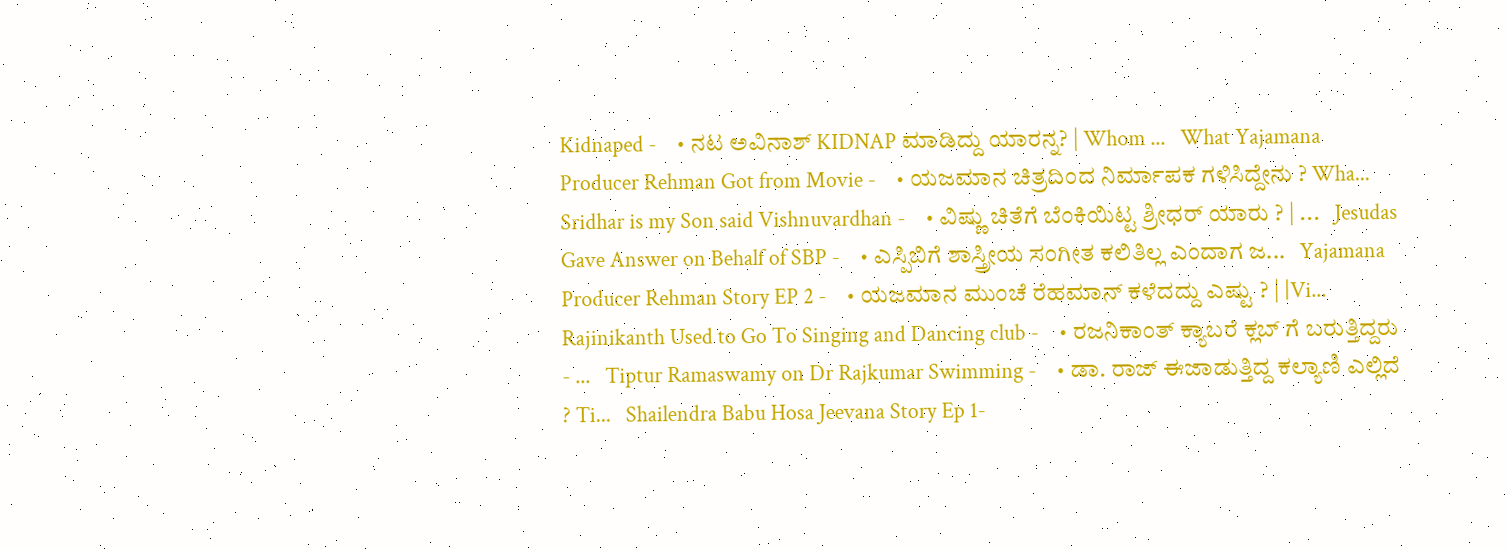Kidnaped -    • ನಟ ಅವಿನಾಶ್ KIDNAP ಮಾಡಿದ್ದು ಯಾರನ್ನ? | Whom ...   What Yajamana Producer Rehman Got from Movie -    • ಯಜಮಾನ ಚಿತ್ರದಿಂದ ನಿರ್ಮಾಪಕ ಗಳಿಸಿದ್ದೇನು ? Wha...   Sridhar is my Son said Vishnuvardhan -    • ವಿಷ್ಣು ಚಿತೆಗೆ ಬೆಂಕಿಯಿಟ್ಟ ಶ್ರೀಧರ್ ಯಾರು ? | ...   Jesudas Gave Answer on Behalf of SBP -    • ಎಸ್ಪಿಬಿಗೆ ಶಾಸ್ತ್ರೀಯ ಸಂಗೀತ ಕಲಿತಿಲ್ಲ ಎಂದಾಗ ಜ...   Yajamana Producer Rehman Story EP 2 -    • ಯಜಮಾನ ಮುಂಚೆ ರೆಹಮಾನ್ ಕಳೆದದ್ದು ಎಷ್ಟು ? | |Vi...   Rajinikanth Used to Go To Singing and Dancing club -    • ರಜನಿಕಾಂತ್ ಕ್ಯಾಬರೆ ಕ್ಲಬ್ ಗೆ ಬರುತ್ತಿದ್ದರು - ...   Tiptur Ramaswamy on Dr Rajkumar Swimming -    • ಡಾ. ರಾಜ್ ಈಜಾಡುತ್ತಿದ್ದ ಕಲ್ಯಾಣಿ ಎಲ್ಲಿದೆ ? Ti...   Shailendra Babu Hosa Jeevana Story Ep 1-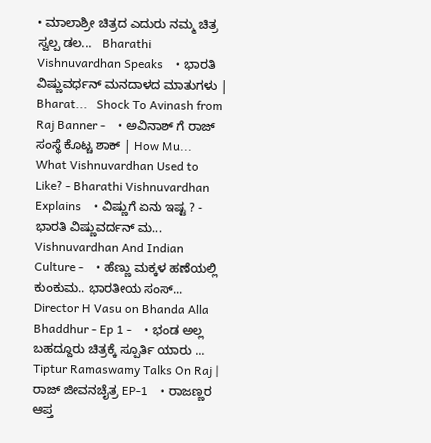• ಮಾಲಾಶ್ರೀ ಚಿತ್ರದ ಎದುರು ನಮ್ಮ ಚಿತ್ರ ಸ್ವಲ್ಪ ಡಲ...   Bharathi Vishnuvardhan Speaks    • ಭಾರತಿ ವಿಷ್ಣುವರ್ಧನ್ ಮನದಾಳದ ಮಾತುಗಳು | Bharat...   Shock To Avinash from Raj Banner -    • ಅವಿನಾಶ್ ಗೆ ರಾಜ್ ಸಂಸ್ಥೆ ಕೊಟ್ಚ ಶಾಕ್ | How Mu...   What Vishnuvardhan Used to Like? - Bharathi Vishnuvardhan Explains    • ವಿಷ್ಣುಗೆ ಏನು ಇಷ್ಟ ? - ಭಾರತಿ ವಿಷ್ಣುವರ್ದನ್ ಮ...   Vishnuvardhan And Indian Culture -    • ಹೆಣ್ಣು ಮಕ್ಕಳ ಹಣೆಯಲ್ಲಿ ಕುಂಕುಮ.. ಭಾರತೀಯ ಸಂಸ್...   Director H Vasu on Bhanda Alla Bhaddhur - Ep 1 -    • ಭಂಡ ಅಲ್ಲ ಬಹದ್ದೂರು ಚಿತ್ರಕ್ಕೆ ಸ್ಪೂರ್ತಿ ಯಾರು ...   Tiptur Ramaswamy Talks On Raj | ರಾಜ್ ಜೀವನಚೈತ್ರ EP-1    • ರಾಜಣ್ಣರ ಆಪ್ತ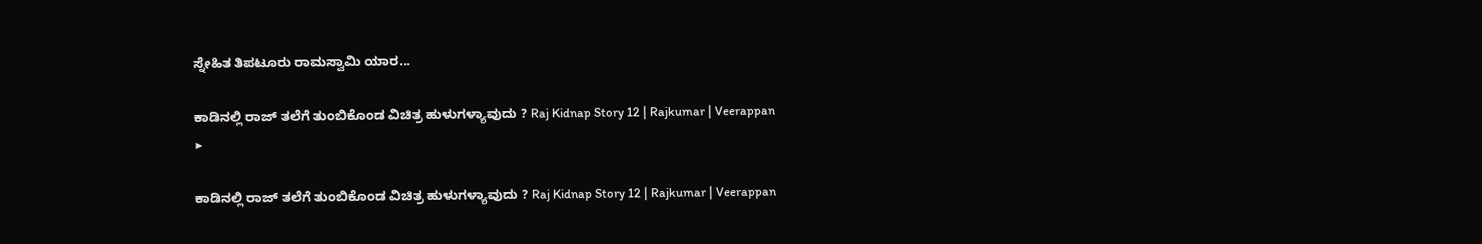ಸ್ನೇಹಿತ ತಿಪಟೂರು ರಾಮಸ್ವಾಮಿ ಯಾರ...

ಕಾಡಿನಲ್ಲಿ ರಾಜ್ ತಲೆಗೆ ತುಂಬಿಕೊಂಡ ವಿಚಿತ್ರ ಹುಳುಗಳ್ಯಾವುದು ? Raj Kidnap Story 12 | Rajkumar | Veerappan
▶

ಕಾಡಿನಲ್ಲಿ ರಾಜ್ ತಲೆಗೆ ತುಂಬಿಕೊಂಡ ವಿಚಿತ್ರ ಹುಳುಗಳ್ಯಾವುದು ? Raj Kidnap Story 12 | Rajkumar | Veerappan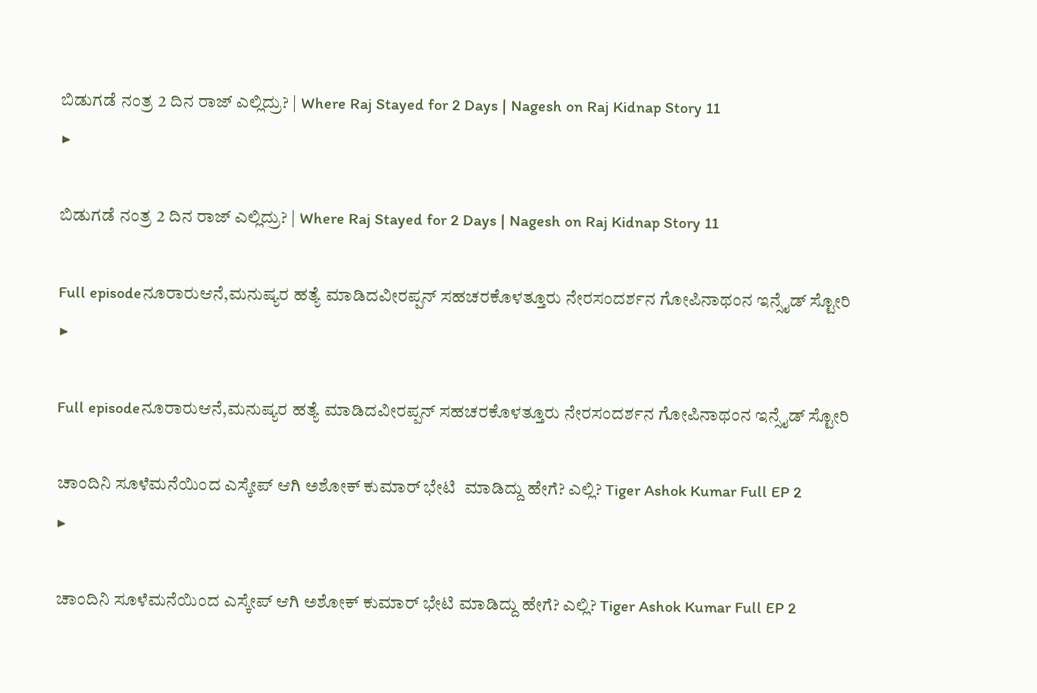ಬಿಡುಗಡೆ ನಂತ್ರ 2 ದಿನ ರಾಜ್ ಎಲ್ಲಿದ್ರು? | Where Raj Stayed for 2 Days | Nagesh on Raj Kidnap Story 11
▶

ಬಿಡುಗಡೆ ನಂತ್ರ 2 ದಿನ ರಾಜ್ ಎಲ್ಲಿದ್ರು? | Where Raj Stayed for 2 Days | Nagesh on Raj Kidnap Story 11

Full episodeನೂರಾರುಆನೆ,ಮನುಷ್ಯರ ಹತ್ಯೆ ಮಾಡಿದವೀರಪ್ಪನ್ ಸಹಚರಕೊಳತ್ತೂರು ನೇರಸಂದರ್ಶನ ಗೋಪಿನಾಥಂನ ಇನ್ಸೈಡ್ ಸ್ಟೋರಿ
▶

Full episodeನೂರಾರುಆನೆ,ಮನುಷ್ಯರ ಹತ್ಯೆ ಮಾಡಿದವೀರಪ್ಪನ್ ಸಹಚರಕೊಳತ್ತೂರು ನೇರಸಂದರ್ಶನ ಗೋಪಿನಾಥಂನ ಇನ್ಸೈಡ್ ಸ್ಟೋರಿ

ಚಾಂದಿನಿ ಸೂಳೆಮನೆಯಿಂದ ಎಸ್ಕೇಪ್ ಆಗಿ ಅಶೋಕ್ ಕುಮಾರ್ ಭೇಟಿ  ಮಾಡಿದ್ದು ಹೇಗೆ? ಎಲ್ಲಿ? Tiger Ashok Kumar Full EP 2
▶

ಚಾಂದಿನಿ ಸೂಳೆಮನೆಯಿಂದ ಎಸ್ಕೇಪ್ ಆಗಿ ಅಶೋಕ್ ಕುಮಾರ್ ಭೇಟಿ ಮಾಡಿದ್ದು ಹೇಗೆ? ಎಲ್ಲಿ? Tiger Ashok Kumar Full EP 2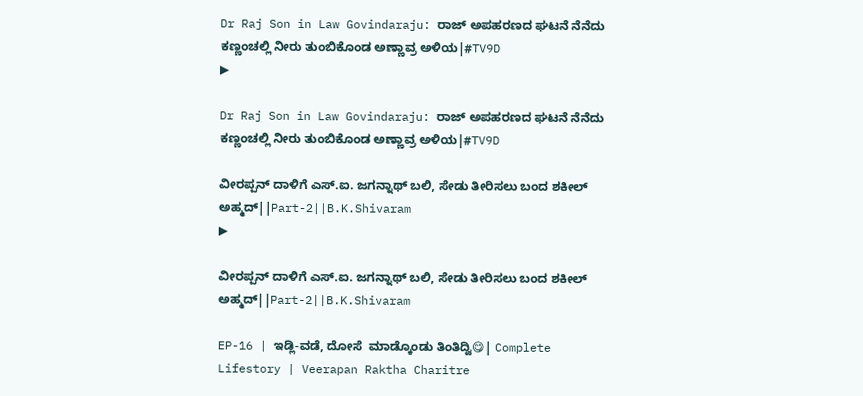Dr Raj Son in Law Govindaraju: ರಾಜ್ ಅಪಹರಣದ ಘಟನೆ ನೆನೆದು ಕಣ್ಣಂಚಲ್ಲಿ ನೀರು ತುಂಬಿಕೊಂಡ ಅಣ್ಣಾವ್ರ ಅಳಿಯ|#TV9D
▶

Dr Raj Son in Law Govindaraju: ರಾಜ್ ಅಪಹರಣದ ಘಟನೆ ನೆನೆದು ಕಣ್ಣಂಚಲ್ಲಿ ನೀರು ತುಂಬಿಕೊಂಡ ಅಣ್ಣಾವ್ರ ಅಳಿಯ|#TV9D

ವೀರಪ್ಪನ್ ದಾಳಿಗೆ ಎಸ್.ಐ. ಜಗನ್ನಾಥ್ ಬಲಿ, ಸೇಡು ತೀರಿಸಲು ಬಂದ ಶಕೀಲ್ ಅಹ್ಮದ್||Part-2||B.K.Shivaram
▶

ವೀರಪ್ಪನ್ ದಾಳಿಗೆ ಎಸ್.ಐ. ಜಗನ್ನಾಥ್ ಬಲಿ, ಸೇಡು ತೀರಿಸಲು ಬಂದ ಶಕೀಲ್ ಅಹ್ಮದ್||Part-2||B.K.Shivaram

EP-16 | ಇಡ್ಲಿ-ವಡೆ, ದೋಸೆ  ಮಾಡ್ಕೊಂಡು ತಿಂತಿದ್ವಿ😋| Complete Lifestory | Veerapan Raktha Charitre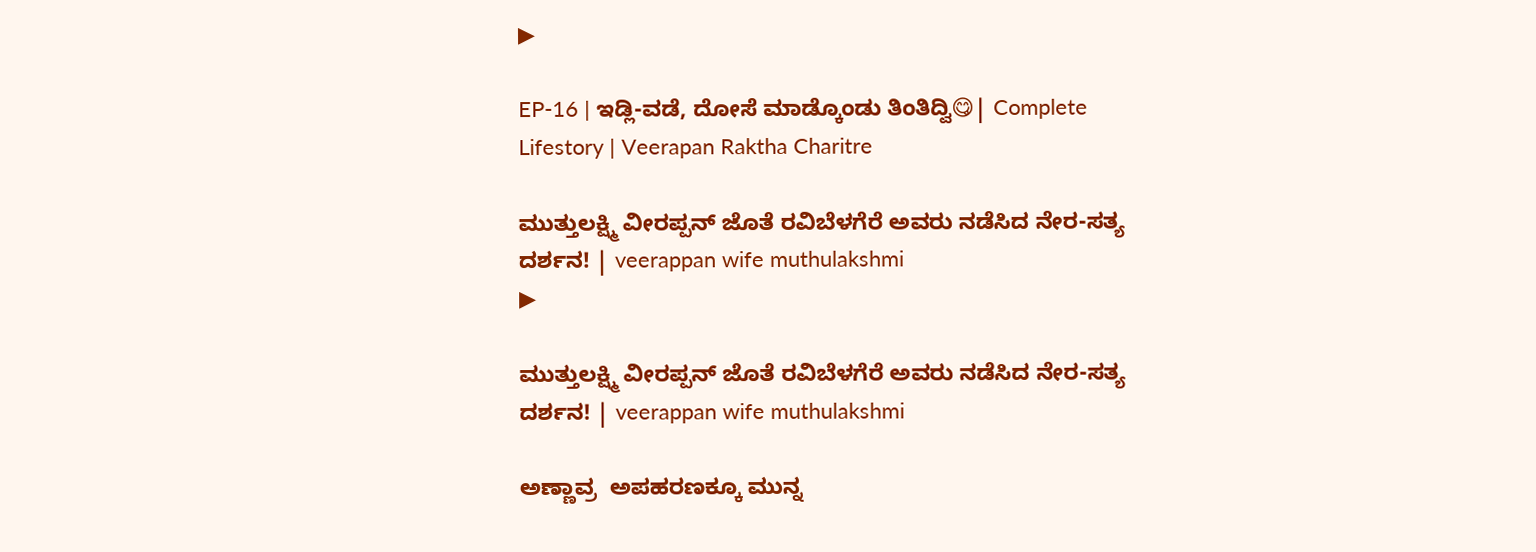▶

EP-16 | ಇಡ್ಲಿ-ವಡೆ, ದೋಸೆ ಮಾಡ್ಕೊಂಡು ತಿಂತಿದ್ವಿ😋| Complete Lifestory | Veerapan Raktha Charitre

ಮುತ್ತುಲಕ್ಷ್ಮಿ ವೀರಪ್ಪನ್ ಜೊತೆ ರವಿಬೆಳಗೆರೆ ಅವರು ನಡೆಸಿದ ನೇರ-ಸತ್ಯ ದರ್ಶನ! | veerappan wife muthulakshmi
▶

ಮುತ್ತುಲಕ್ಷ್ಮಿ ವೀರಪ್ಪನ್ ಜೊತೆ ರವಿಬೆಳಗೆರೆ ಅವರು ನಡೆಸಿದ ನೇರ-ಸತ್ಯ ದರ್ಶನ! | veerappan wife muthulakshmi

ಅಣ್ಣಾವ್ರ  ಅಪಹರಣಕ್ಕೂ ಮುನ್ನ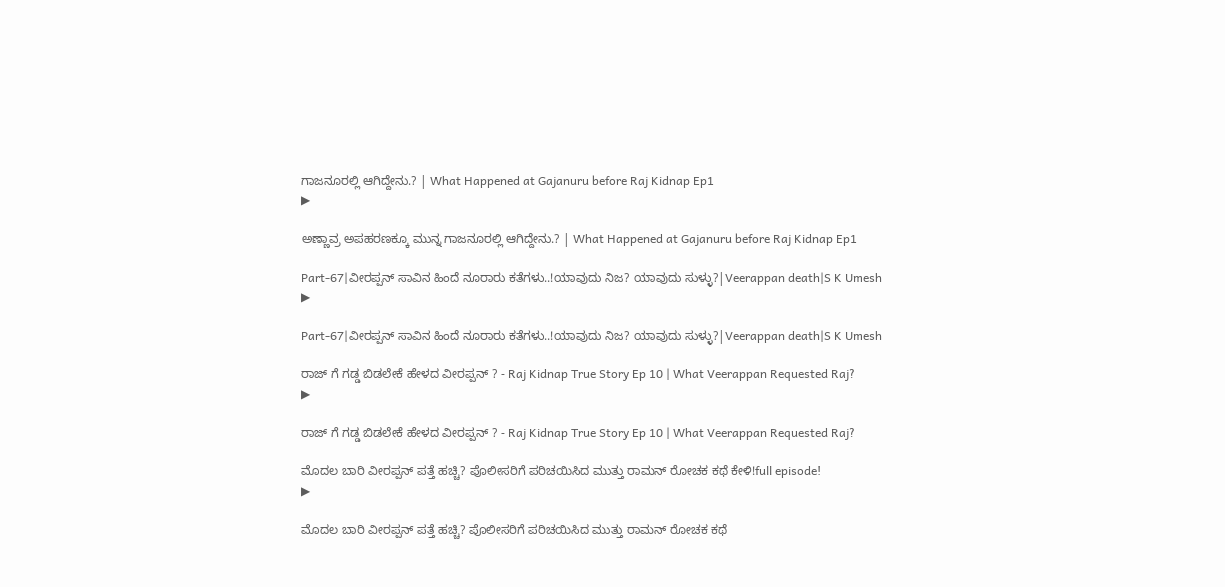ಗಾಜನೂರಲ್ಲಿ ಆಗಿದ್ದೇನು.? | What Happened at Gajanuru before Raj Kidnap Ep1
▶

ಅಣ್ಣಾವ್ರ ಅಪಹರಣಕ್ಕೂ ಮುನ್ನ ಗಾಜನೂರಲ್ಲಿ ಆಗಿದ್ದೇನು.? | What Happened at Gajanuru before Raj Kidnap Ep1

Part-67|ವೀರಪ್ಪನ್ ಸಾವಿನ ಹಿಂದೆ ನೂರಾರು ಕತೆಗಳು..!ಯಾವುದು ನಿಜ? ಯಾವುದು ಸುಳ್ಳು?|Veerappan death|S K Umesh
▶

Part-67|ವೀರಪ್ಪನ್ ಸಾವಿನ ಹಿಂದೆ ನೂರಾರು ಕತೆಗಳು..!ಯಾವುದು ನಿಜ? ಯಾವುದು ಸುಳ್ಳು?|Veerappan death|S K Umesh

ರಾಜ್ ಗೆ ಗಡ್ಡ ಬಿಡಲೇಕೆ ಹೇಳದ ವೀರಪ್ಪನ್ ? - Raj Kidnap True Story Ep 10 | What Veerappan Requested Raj?
▶

ರಾಜ್ ಗೆ ಗಡ್ಡ ಬಿಡಲೇಕೆ ಹೇಳದ ವೀರಪ್ಪನ್ ? - Raj Kidnap True Story Ep 10 | What Veerappan Requested Raj?

ಮೊದಲ ಬಾರಿ ವೀರಪ್ಪನ್ ಪತ್ತೆ ಹಚ್ಚಿ? ಪೊಲೀಸರಿಗೆ ಪರಿಚಯಿಸಿದ ಮುತ್ತು ರಾಮನ್ ರೋಚಕ ಕಥೆ ಕೇಳಿ!full episode!
▶

ಮೊದಲ ಬಾರಿ ವೀರಪ್ಪನ್ ಪತ್ತೆ ಹಚ್ಚಿ? ಪೊಲೀಸರಿಗೆ ಪರಿಚಯಿಸಿದ ಮುತ್ತು ರಾಮನ್ ರೋಚಕ ಕಥೆ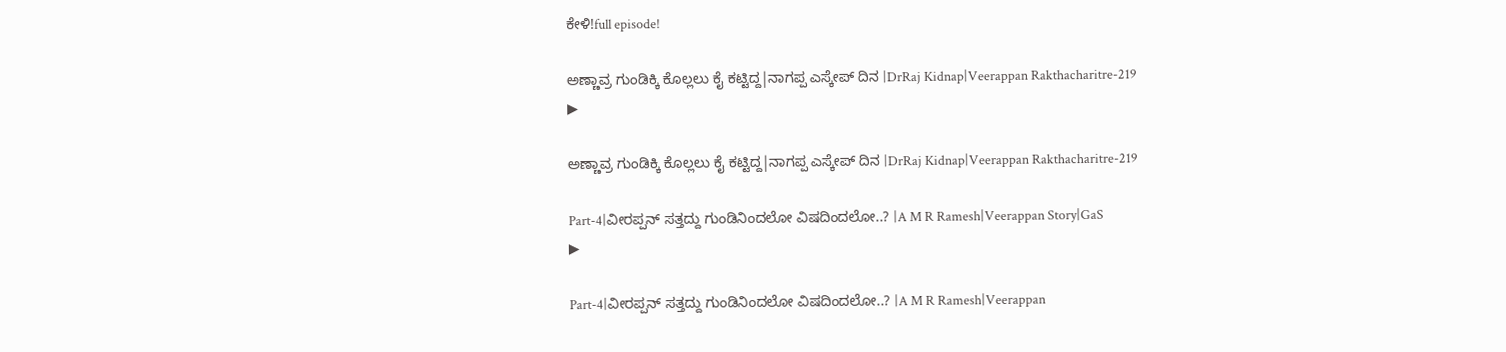ಕೇಳಿ!full episode!

ಅಣ್ಣಾವ್ರ ಗುಂಡಿಕ್ಕಿ ಕೊಲ್ಲಲು ಕೈ ಕಟ್ಟಿದ್ದ|ನಾಗಪ್ಪ ಎಸ್ಕೇಪ್ ದಿನ |DrRaj Kidnap|Veerappan Rakthacharitre-219
▶

ಅಣ್ಣಾವ್ರ ಗುಂಡಿಕ್ಕಿ ಕೊಲ್ಲಲು ಕೈ ಕಟ್ಟಿದ್ದ|ನಾಗಪ್ಪ ಎಸ್ಕೇಪ್ ದಿನ |DrRaj Kidnap|Veerappan Rakthacharitre-219

Part-4|ವೀರಪ್ಪನ್‌ ಸತ್ತದ್ದು ಗುಂಡಿನಿಂದಲೋ ವಿಷದಿಂದಲೋ..? |A M R Ramesh|Veerappan Story|GaS
▶

Part-4|ವೀರಪ್ಪನ್‌ ಸತ್ತದ್ದು ಗುಂಡಿನಿಂದಲೋ ವಿಷದಿಂದಲೋ..? |A M R Ramesh|Veerappan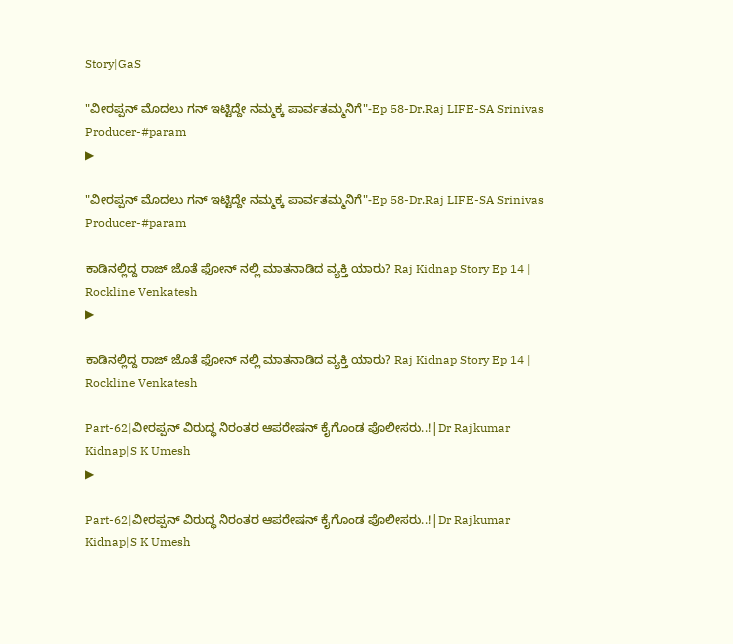Story|GaS

"ವೀರಪ್ಪನ್ ಮೊದಲು ಗನ್ ಇಟ್ಟಿದ್ದೇ ನಮ್ಮಕ್ಕ ಪಾರ್ವತಮ್ಮನಿಗೆ"-Ep 58-Dr.Raj LIFE-SA Srinivas Producer-#param
▶

"ವೀರಪ್ಪನ್ ಮೊದಲು ಗನ್ ಇಟ್ಟಿದ್ದೇ ನಮ್ಮಕ್ಕ ಪಾರ್ವತಮ್ಮನಿಗೆ"-Ep 58-Dr.Raj LIFE-SA Srinivas Producer-#param

ಕಾಡಿನಲ್ಲಿದ್ದ ರಾಜ್ ಜೊತೆ ಫೋನ್ ನಲ್ಲಿ ಮಾತನಾಡಿದ ವ್ಯಕ್ತಿ ಯಾರು? Raj Kidnap Story Ep 14 | Rockline Venkatesh
▶

ಕಾಡಿನಲ್ಲಿದ್ದ ರಾಜ್ ಜೊತೆ ಫೋನ್ ನಲ್ಲಿ ಮಾತನಾಡಿದ ವ್ಯಕ್ತಿ ಯಾರು? Raj Kidnap Story Ep 14 | Rockline Venkatesh

Part-62|ವೀರಪ್ಪನ್‌ ವಿರುದ್ಧ ನಿರಂತರ ಆಪರೇಷನ್‌ ಕೈಗೊಂಡ ಪೊಲೀಸರು..!|Dr Rajkumar Kidnap|S K Umesh
▶

Part-62|ವೀರಪ್ಪನ್‌ ವಿರುದ್ಧ ನಿರಂತರ ಆಪರೇಷನ್‌ ಕೈಗೊಂಡ ಪೊಲೀಸರು..!|Dr Rajkumar Kidnap|S K Umesh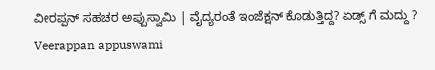ವೀರಪ್ಪನ್ ಸಹಚರ ಅಪ್ಪುಸ್ವಾಮಿ | ವೈದ್ಯರಂತೆ ಇಂಜೆಕ್ಷನ್ ಕೊಡುತ್ತಿದ್ದ? ಏಡ್ಸ್ ಗೆ ಮದ್ದು ? Veerappan appuswami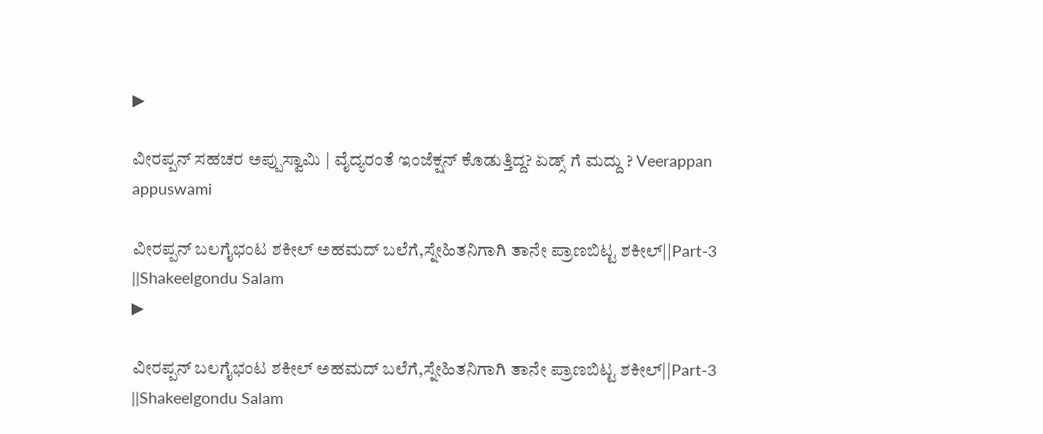▶

ವೀರಪ್ಪನ್ ಸಹಚರ ಅಪ್ಪುಸ್ವಾಮಿ | ವೈದ್ಯರಂತೆ ಇಂಜೆಕ್ಷನ್ ಕೊಡುತ್ತಿದ್ದ? ಏಡ್ಸ್ ಗೆ ಮದ್ದು ? Veerappan appuswami

ವೀರಪ್ಪನ್ ಬಲಗೈಭಂಟ ಶಕೀಲ್ ಅಹಮದ್ ಬಲೆಗೆ,ಸ್ನೇಹಿತನಿಗಾಗಿ ತಾನೇ ಪ್ರಾಣಬಿಟ್ಟ ಶಕೀಲ್||Part-3 ||Shakeelgondu Salam
▶

ವೀರಪ್ಪನ್ ಬಲಗೈಭಂಟ ಶಕೀಲ್ ಅಹಮದ್ ಬಲೆಗೆ,ಸ್ನೇಹಿತನಿಗಾಗಿ ತಾನೇ ಪ್ರಾಣಬಿಟ್ಟ ಶಕೀಲ್||Part-3 ||Shakeelgondu Salam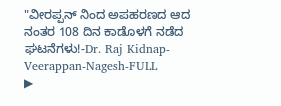"ವೀರಪ್ಪನ್ ನಿಂದ ಅಪಹರಣದ ಆದ ನಂತರ 108 ದಿನ ಕಾಡೊಳಗೆ ನಡೆದ ಘಟನೆಗಳು!-Dr. Raj Kidnap-Veerappan-Nagesh-FULL
▶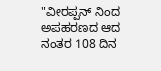"ವೀರಪ್ಪನ್ ನಿಂದ ಅಪಹರಣದ ಆದ ನಂತರ 108 ದಿನ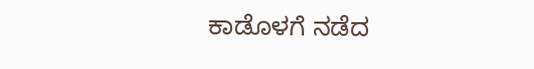ಕಾಡೊಳಗೆ ನಡೆದ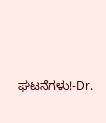ಘಟನೆಗಳು!-Dr.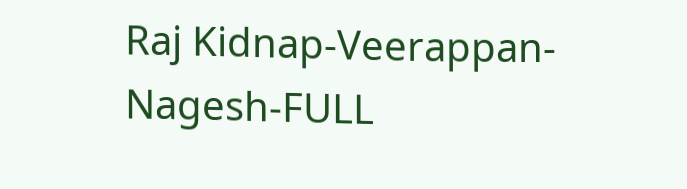Raj Kidnap-Veerappan-Nagesh-FULL